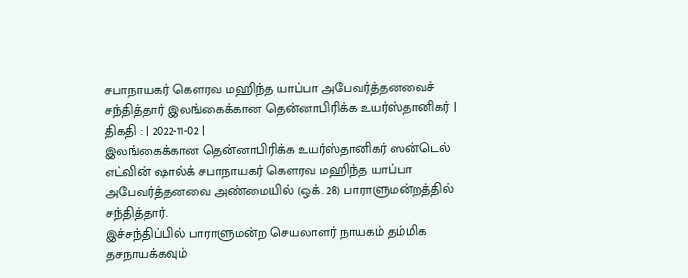சபாநாயகர் கௌரவ மஹிந்த யாப்பா அபேவர்த்தனவைச் சந்தித்தார் இலங்கைக்கான தென்னாபிரிக்க உயர்ஸ்தானிகர் |
திகதி : | 2022-11-02 |
இலங்கைக்கான தென்னாபிரிக்க உயர்ஸ்தானிகர் ஸன்டெல் எட்வின் ஷால்க் சபாநாயகர் கௌரவ மஹிந்த யாப்பா அபேவர்த்தனவை அண்மையில் (ஒக். 28) பாராளுமன்றத்தில் சந்தித்தார்.
இச்சந்திப்பில் பாராளுமன்ற செயலாளர் நாயகம் தம்மிக தசநாயக்கவும்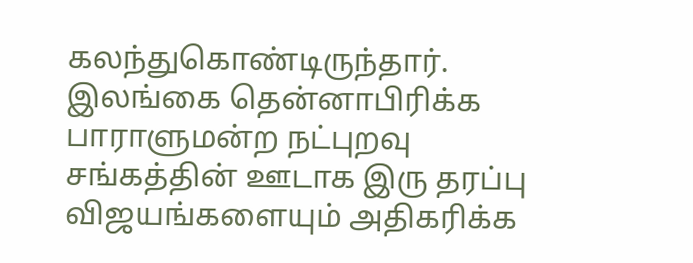கலந்துகொண்டிருந்தார்.
இலங்கை தென்னாபிரிக்க பாராளுமன்ற நட்புறவு சங்கத்தின் ஊடாக இரு தரப்பு விஜயங்களையும் அதிகரிக்க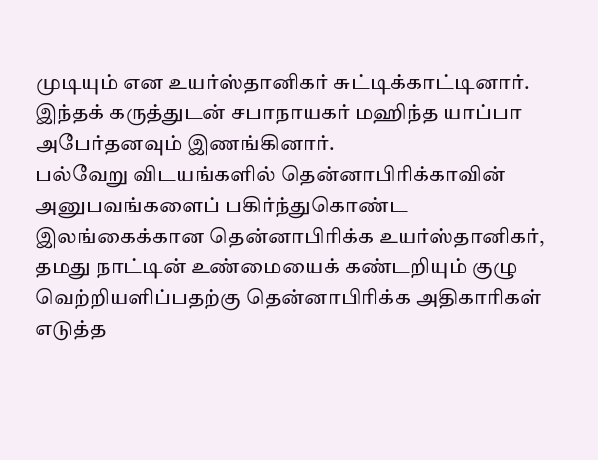முடியும் என உயர்ஸ்தானிகர் சுட்டிக்காட்டினார். இந்தக் கருத்துடன் சபாநாயகர் மஹிந்த யாப்பா அபேர்தனவும் இணங்கினார்.
பல்வேறு விடயங்களில் தென்னாபிரிக்காவின் அனுபவங்களைப் பகிர்ந்துகொண்ட இலங்கைக்கான தென்னாபிரிக்க உயர்ஸ்தானிகர், தமது நாட்டின் உண்மையைக் கண்டறியும் குழு வெற்றியளிப்பதற்கு தென்னாபிரிக்க அதிகாரிகள் எடுத்த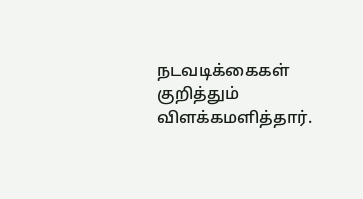நடவடிக்கைகள் குறித்தும் விளக்கமளித்தார்.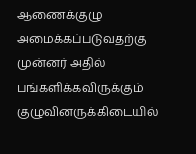ஆணைக்குழு அமைக்கப்படுவதற்கு முன்னர் அதில் பங்களிக்கவிருக்கும் குழுவினருக்கிடையில்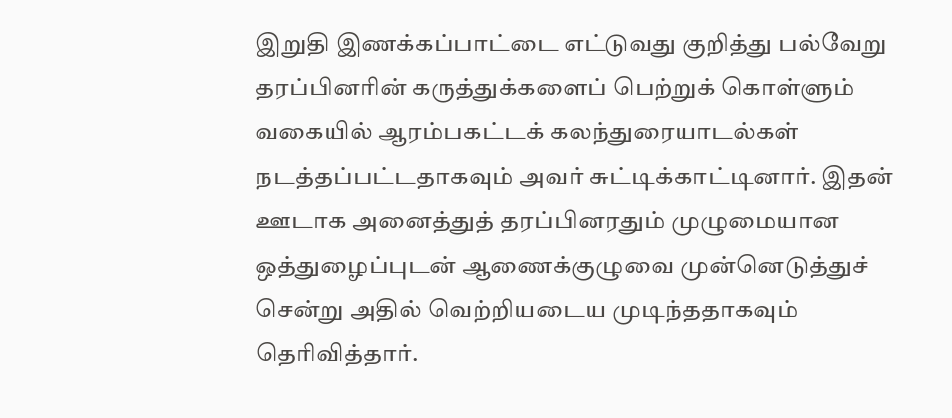இறுதி இணக்கப்பாட்டை எட்டுவது குறித்து பல்வேறு தரப்பினரின் கருத்துக்களைப் பெற்றுக் கொள்ளும் வகையில் ஆரம்பகட்டக் கலந்துரையாடல்கள் நடத்தப்பட்டதாகவும் அவர் சுட்டிக்காட்டினார். இதன் ஊடாக அனைத்துத் தரப்பினரதும் முழுமையான ஒத்துழைப்புடன் ஆணைக்குழுவை முன்னெடுத்துச் சென்று அதில் வெற்றியடைய முடிந்ததாகவும் தெரிவித்தார்.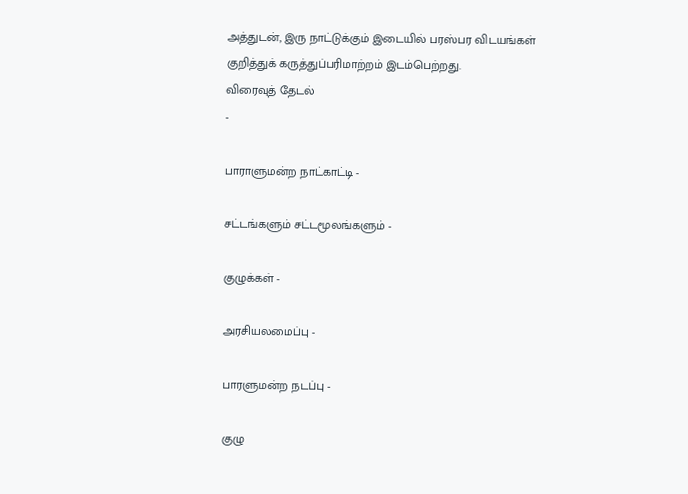அத்துடன், இரு நாட்டுக்கும் இடையில் பரஸ்பர விடயங்கள் குறித்துக் கருத்துப்பரிமாற்றம் இடம்பெற்றது.
விரைவுத் தேடல்
-

பாராளுமன்ற நாட்காட்டி -

சட்டங்களும் சட்டமூலங்களும் -

குழுக்கள் -

அரசியலமைப்பு -

பாரளுமன்ற நடப்பு -

குழு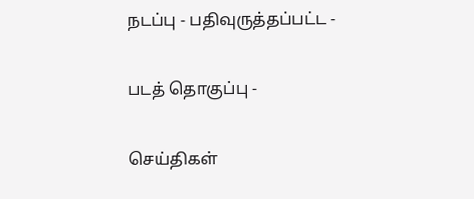நடப்பு - பதிவுருத்தப்பட்ட -

படத் தொகுப்பு -

செய்திகள்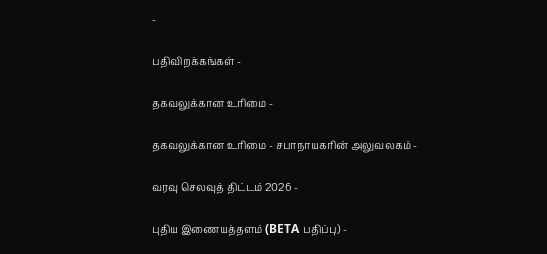-

பதிவிறக்கங்கள் -

தகவலுக்கான உரிமை -

தகவலுக்கான உரிமை - சபாநாயகரின் அலுவலகம் -

வரவு செலவுத் திட்டம் 2026 -

புதிய இணையத்தளம் (BETA பதிப்பு) -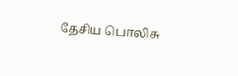தேசிய பொலிசு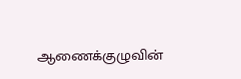ஆணைக்குழுவின்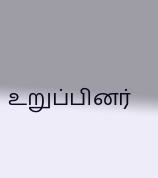உறுப்பினர்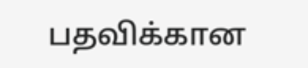பதவிக்கான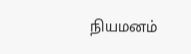நியமனம்